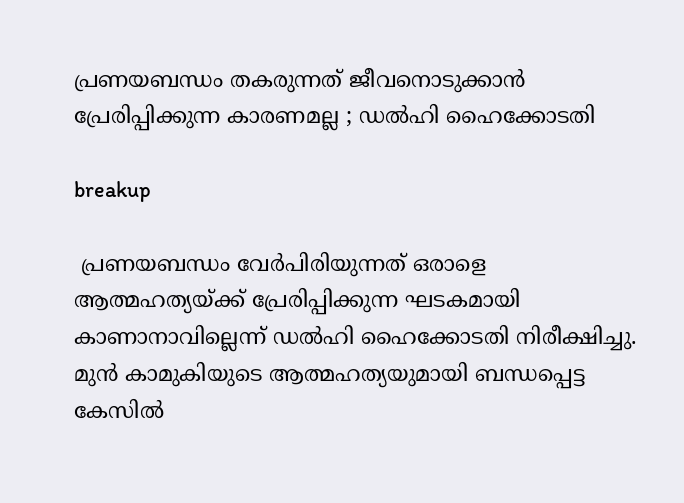പ്രണയബന്ധം തകരുന്നത് ജീവനൊടുക്കാൻ പ്രേരിപ്പിക്കുന്ന കാരണമല്ല ; ഡൽഹി ഹൈക്കോടതി

breakup

 പ്രണയബന്ധം വേർപിരിയുന്നത് ഒരാളെ ആത്മഹത്യയ്ക്ക് പ്രേരിപ്പിക്കുന്ന ഘടകമായി കാണാനാവില്ലെന്ന് ഡൽഹി ഹൈക്കോടതി നിരീക്ഷിച്ചു. മുൻ കാമുകിയുടെ ആത്മഹത്യയുമായി ബന്ധപ്പെട്ട കേസിൽ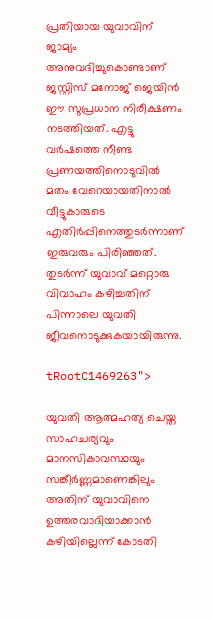പ്രതിയായ യുവാവിന് ജാമ്യം അനുവദിച്ചുകൊണ്ടാണ് ജസ്റ്റിസ് മനോജ് ജെയിൻ ഈ സുപ്രധാന നിരീക്ഷണം നടത്തിയത്. എട്ടു വർഷത്തെ നീണ്ട പ്രണയത്തിനൊടുവിൽ മതം വേറെയായതിനാൽ വീട്ടുകാരുടെ എതിർപ്പിനെത്തുടർന്നാണ് ഇരുവരും പിരിഞ്ഞത്. തുടർന്ന് യുവാവ് മറ്റൊരു വിവാഹം കഴിച്ചതിന് പിന്നാലെ യുവതി ജീവനൊടുക്കുകയായിരുന്നു.

tRootC1469263">

യുവതി ആത്മഹത്യ ചെയ്ത സാഹചര്യവും മാനസികാവസ്ഥയും സങ്കീർണ്ണമാണെങ്കിലും അതിന് യുവാവിനെ ഉത്തരവാദിയാക്കാൻ കഴിയില്ലെന്ന് കോടതി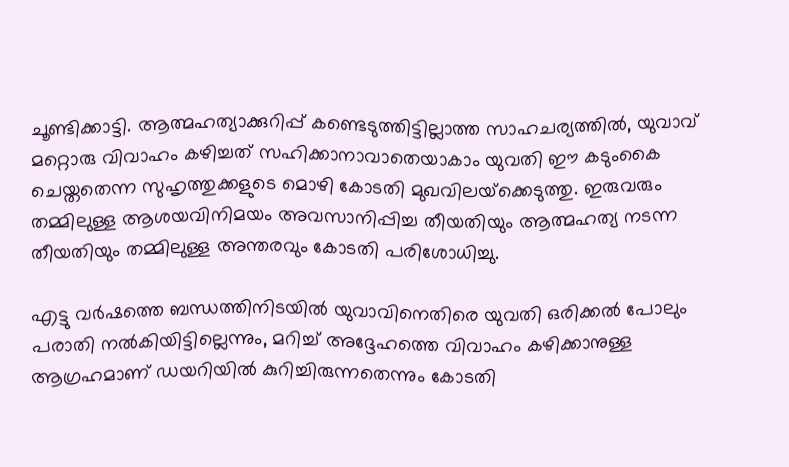ചൂണ്ടിക്കാട്ടി. ആത്മഹത്യാക്കുറിപ്പ് കണ്ടെടുത്തിട്ടില്ലാത്ത സാഹചര്യത്തിൽ, യുവാവ് മറ്റൊരു വിവാഹം കഴിച്ചത് സഹിക്കാനാവാതെയാകാം യുവതി ഈ കടുംകൈ ചെയ്തതെന്ന സുഹൃത്തുക്കളുടെ മൊഴി കോടതി മുഖവിലയ്‌ക്കെടുത്തു. ഇരുവരും തമ്മിലുള്ള ആശയവിനിമയം അവസാനിപ്പിച്ച തീയതിയും ആത്മഹത്യ നടന്ന തീയതിയും തമ്മിലുള്ള അന്തരവും കോടതി പരിശോധിച്ചു.

എട്ടു വർഷത്തെ ബന്ധത്തിനിടയിൽ യുവാവിനെതിരെ യുവതി ഒരിക്കൽ പോലും പരാതി നൽകിയിട്ടില്ലെന്നും, മറിച്ച് അദ്ദേഹത്തെ വിവാഹം കഴിക്കാനുള്ള ആഗ്രഹമാണ് ഡയറിയിൽ കുറിച്ചിരുന്നതെന്നും കോടതി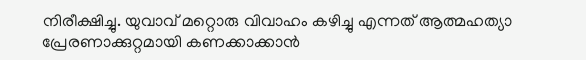നിരീക്ഷിച്ചു. യുവാവ് മറ്റൊരു വിവാഹം കഴിച്ചു എന്നത് ആത്മഹത്യാ പ്രേരണാക്കുറ്റമായി കണക്കാക്കാൻ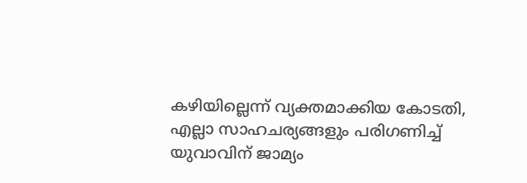കഴിയില്ലെന്ന് വ്യക്തമാക്കിയ കോടതി, എല്ലാ സാഹചര്യങ്ങളും പരിഗണിച്ച് യുവാവിന് ജാമ്യം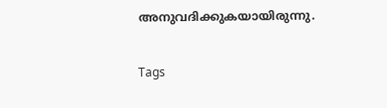അനുവദിക്കുകയായിരുന്നു.

Tags